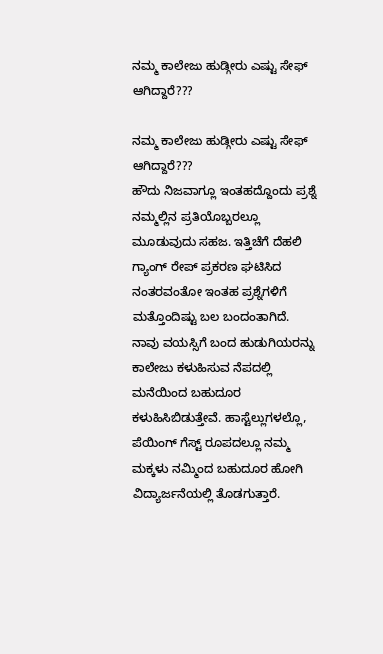ನಮ್ಮ ಕಾಲೇಜು ಹುಡ್ಗೀರು ಎಷ್ಟು ಸೇಫ್ ಆಗಿದ್ದಾರೆ???

ನಮ್ಮ ಕಾಲೇಜು ಹುಡ್ಗೀರು ಎಷ್ಟು ಸೇಫ್ ಆಗಿದ್ದಾರೆ???
ಹೌದು ನಿಜವಾಗ್ಲೂ ಇಂತಹದ್ದೊಂದು ಪ್ರಶ್ನೆ ನಮ್ಮಲ್ಲಿನ ಪ್ರತಿಯೊಬ್ಬರಲ್ಲೂ ಮೂಡುವುದು ಸಹಜ. ಇತ್ತಿಚೆಗೆ ದೆಹಲಿ ಗ್ಯಾಂಗ್ ರೇಪ್ ಪ್ರಕರಣ ಘಟಿಸಿದ ನಂತರವಂತೋ ಇಂತಹ ಪ್ರಶ್ನೆಗಳಿಗೆ ಮತ್ತೊಂದಿಷ್ಟು ಬಲ ಬಂದಂತಾಗಿದೆ.
ನಾವು ವಯಸ್ಸಿಗೆ ಬಂದ ಹುಡುಗಿಯರನ್ನು ಕಾಲೇಜು ಕಳುಹಿಸುವ ನೆಪದಲ್ಲಿ ಮನೆಯಿಂದ ಬಹುದೂರ ಕಳುಹಿಸಿಬಿಡುತ್ತೇವೆ. ಹಾಸ್ಟೆಲ್ಲುಗಳಲ್ಲೊ, ಪೆಯಿಂಗ್ ಗೆಸ್ಟ್ ರೂಪದಲ್ಲೂ ನಮ್ಮ ಮಕ್ಕಳು ನಮ್ಮಿಂದ ಬಹುದೂರ ಹೋಗಿ ವಿದ್ಯಾರ್ಜನೆಯಲ್ಲಿ ತೊಡಗುತ್ತಾರೆ.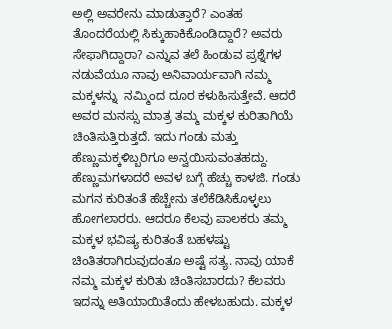ಅಲ್ಲಿ ಅವರೇನು ಮಾಡುತ್ತಾರೆ? ಎಂತಹ ತೊಂದರೆಯಲ್ಲಿ ಸಿಕ್ಕುಹಾಕಿಕೊಂಡಿದ್ದಾರೆ? ಅವರು ಸೇಫಾಗಿದ್ದಾರಾ? ಎನ್ನುವ ತಲೆ ಹಿಂಡುವ ಪ್ರಶ್ನೆಗಳ ನಡುವೆಯೂ ನಾವು ಅನಿವಾರ್ಯವಾಗಿ ನಮ್ಮ ಮಕ್ಕಳನ್ನು  ನಮ್ಮಿಂದ ದೂರ ಕಳುಹಿಸುತ್ತೇವೆ. ಆದರೆ ಅವರ ಮನಸ್ಸು ಮಾತ್ರ ತಮ್ಮ ಮಕ್ಕಳ ಕುರಿತಾಗಿಯೆ ಚಿಂತಿಸುತ್ತಿರುತ್ತದೆ. ಇದು ಗಂಡು ಮತ್ತು ಹೆಣ್ಣುಮಕ್ಕಳಿಬ್ಬರಿಗೂ ಅನ್ವಯಿಸುವಂತಹದ್ದು.
ಹೆಣ್ಣುಮಗಳಾದರೆ ಅವಳ ಬಗ್ಗೆ ಹೆಚ್ಚು ಕಾಳಜಿ. ಗಂಡು ಮಗನ ಕುರಿತಂತೆ ಹೆಚ್ಚೇನು ತಲೆಕೆಡಿಸಿಕೊಳ್ಳಲು ಹೋಗಲಾರರು. ಆದರೂ ಕೆಲವು ಪಾಲಕರು ತಮ್ಮ ಮಕ್ಕಳ ಭವಿಷ್ಯ ಕುರಿತಂತೆ ಬಹಳಷ್ಟು ಚಿಂತಿತರಾಗಿರುವುದಂತೂ ಅಷ್ಟೆ ಸತ್ಯ. ನಾವು ಯಾಕೆ ನಮ್ಮ ಮಕ್ಕಳ ಕುರಿತು ಚಿಂತಿಸಬಾರದು? ಕೆಲವರು ಇದನ್ನು ಅತಿಯಾಯಿತೆಂದು ಹೇಳಬಹುದು. ಮಕ್ಕಳ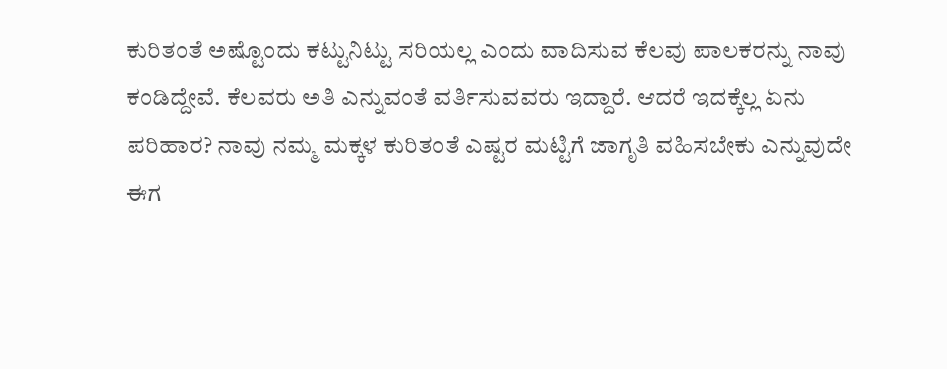ಕುರಿತಂತೆ ಅಷ್ಟೊಂದು ಕಟ್ಟುನಿಟ್ಟು ಸರಿಯಲ್ಲ ಎಂದು ವಾದಿಸುವ ಕೆಲವು ಪಾಲಕರನ್ನು ನಾವು ಕಂಡಿದ್ದೇವೆ. ಕೆಲವರು ಅತಿ ಎನ್ನುವಂತೆ ವರ್ತಿಸುವವರು ಇದ್ದಾರೆ. ಆದರೆ ಇದಕ್ಕೆಲ್ಲ ಏನು ಪರಿಹಾರ? ನಾವು ನಮ್ಮ ಮಕ್ಕಳ ಕುರಿತಂತೆ ಎಷ್ಟರ ಮಟ್ಟಿಗೆ ಜಾಗೃತಿ ವಹಿಸಬೇಕು ಎನ್ನುವುದೇ ಈಗ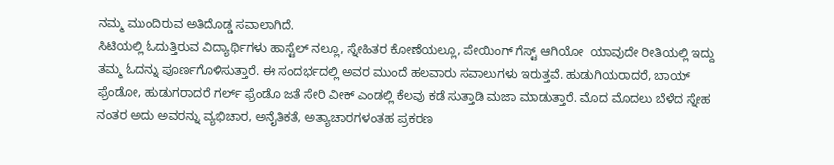ನಮ್ಮ ಮುಂದಿರುವ ಅತಿದೊಡ್ಡ ಸವಾಲಾಗಿದೆ.
ಸಿಟಿಯಲ್ಲಿ ಓದುತ್ತಿರುವ ವಿದ್ಯಾರ್ಥಿಗಳು ಹಾಸ್ಟೆಲ್ ನಲ್ಲೂ, ಸ್ನೇಹಿತರ ಕೋಣೆಯಲ್ಲೂ, ಪೇಯಿಂಗ್ ಗೆಸ್ಟ್ ಆಗಿಯೋ  ಯಾವುದೇ ರೀತಿಯಲ್ಲಿ ಇದ್ದು ತಮ್ಮ ಓದನ್ನು ಪೂರ್ಣಗೊಳಿಸುತ್ತಾರೆ. ಈ ಸಂದರ್ಭದಲ್ಲಿ ಅವರ ಮುಂದೆ ಹಲವಾರು ಸವಾಲುಗಳು ಇರುತ್ತವೆ. ಹುಡುಗಿಯರಾದರೆ, ಬಾಯ್ ಫ್ರೆಂಡೋ, ಹುಡುಗರಾದರೆ ಗರ್ಲ್ ಫ್ರೆಂಡೊ ಜತೆ ಸೇರಿ ವೀಕ್ ಎಂಡಲ್ಲಿ ಕೆಲವು ಕಡೆ ಸುತ್ತಾಡಿ ಮಜಾ ಮಾಡುತ್ತಾರೆ. ಮೊದ ಮೊದಲು ಬೆಳೆದ ಸ್ನೇಹ ನಂತರ ಅದು ಅವರನ್ನು ವ್ಯಭಿಚಾರ, ಅನೈತಿಕತೆ, ಅತ್ಯಾಚಾರಗಳಂತಹ ಪ್ರಕರಣ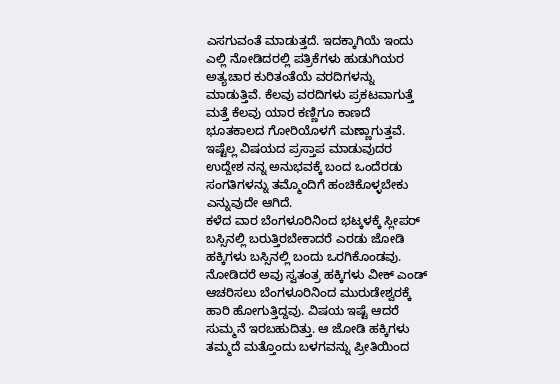ಎಸಗುವಂತೆ ಮಾಡುತ್ತದೆ. ಇದಕ್ಕಾಗಿಯೆ ಇಂದು ಎಲ್ಲಿ ನೋಡಿದರಲ್ಲಿ ಪತ್ರಿಕೆಗಳು ಹುಡುಗಿಯರ ಅತ್ಯಚಾರ ಕುರಿತಂತೆಯೆ ವರದಿಗಳನ್ನು ಮಾಡುತ್ತಿವೆ. ಕೆಲವು ವರದಿಗಳು ಪ್ರಕಟವಾಗುತ್ತೆ ಮತ್ತೆ ಕೆಲವು ಯಾರ ಕಣ್ಣಿಗೂ ಕಾಣದೆ ಭೂತಕಾಲದ ಗೋರಿಯೊಳಗೆ ಮಣ್ಣಾಗುತ್ತವೆ.
ಇಷ್ಟೆಲ್ಲ ವಿಷಯದ ಪ್ರಸ್ತಾಪ ಮಾಡುವುದರ ಉದ್ದೇಶ ನನ್ನ ಅನುಭವಕ್ಕೆ ಬಂದ ಒಂದೆರಡು ಸಂಗತಿಗಳನ್ನು ತಮ್ಮೊಂದಿಗೆ ಹಂಚಿಕೊಳ್ಳಬೇಕು ಎನ್ನುವುದೇ ಆಗಿದೆ.
ಕಳೆದ ವಾರ ಬೆಂಗಳೂರಿನಿಂದ ಭಟ್ಕಳಕ್ಕೆ ಸ್ಲೀಪರ್ ಬಸ್ಸಿನಲ್ಲಿ ಬರುತ್ತಿರಬೇಕಾದರೆ ಎರಡು ಜೋಡಿ ಹಕ್ಕಿಗಳು ಬಸ್ಸಿನಲ್ಲಿ ಬಂದು ಒರಗಿಕೊಂಡವು. ನೋಡಿದರೆ ಅವು ಸ್ವತಂತ್ರ ಹಕ್ಕಿಗಳು ವೀಕ್ ಎಂಡ್ ಆಚರಿಸಲು ಬೆಂಗಳೂರಿನಿಂದ ಮುರುಡೇಶ್ವರಕ್ಕೆ ಹಾರಿ ಹೋಗುತ್ತಿದ್ದವು. ವಿಷಯ ಇಷ್ಟೆ ಆದರೆ ಸುಮ್ಮನೆ ಇರಬಹುದಿತ್ತು. ಆ ಜೋಡಿ ಹಕ್ಕಿಗಳು ತಮ್ಮದೆ ಮತ್ತೊಂದು ಬಳಗವನ್ನು ಪ್ರೀತಿಯಿಂದ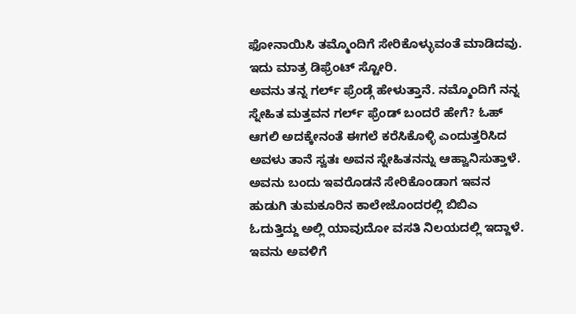ಫೋನಾಯಿಸಿ ತಮ್ಮೊಂದಿಗೆ ಸೇರಿಕೊಳ್ಳುವಂತೆ ಮಾಡಿದವು. ಇದು ಮಾತ್ರ ಡಿಫ್ರೆಂಟ್ ಸ್ಟೋರಿ.
ಅವನು ತನ್ನ ಗರ್ಲ್ ಫ್ರೆಂಡ್ಗೆ ಹೇಳುತ್ತಾನೆ. ನಮ್ಮೊಂದಿಗೆ ನನ್ನ ಸ್ನೇಹಿತ ಮತ್ತವನ ಗರ್ಲ್ ಫ್ರೆಂಡ್ ಬಂದರೆ ಹೇಗೆ? ಓಹ್ ಆಗಲಿ ಅದಕ್ಕೇನಂತೆ ಈಗಲೆ ಕರೆಸಿಕೊಳ್ಳಿ ಎಂದುತ್ತರಿಸಿದ ಅವಳು ತಾನೆ ಸ್ವತಃ ಅವನ ಸ್ನೇಹಿತನನ್ನು ಆಹ್ವಾನಿಸುತ್ತಾಳೆ. ಅವನು ಬಂದು ಇವರೊಡನೆ ಸೇರಿಕೊಂಡಾಗ ಇವನ ಹುಡುಗಿ ತುಮಕೂರಿನ ಕಾಲೇಜೊಂದರಲ್ಲಿ ಬಿಬಿ‌ಎ ಓದುತ್ತಿದ್ದು ಅಲ್ಲಿ ಯಾವುದೋ ವಸತಿ ನಿಲಯದಲ್ಲಿ ಇದ್ದಾಳೆ. ಇವನು ಅವಳಿಗೆ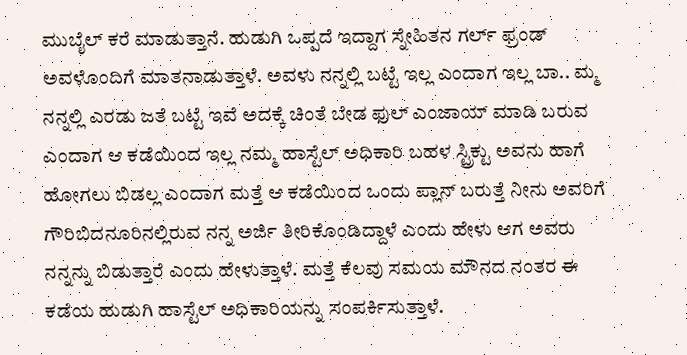ಮುಬೈಲ್ ಕರೆ ಮಾಡುತ್ತಾನೆ. ಹುಡುಗಿ ಒಪ್ಪದೆ ಇದ್ದಾಗ ಸ್ನೇಹಿತನ ಗರ್ಲ್ ಫ್ರಂಡ್ ಅವಳೊಂದಿಗೆ ಮಾತನಾಡುತ್ತಾಳೆ. ಅವಳು ನನ್ನಲ್ಲಿ ಬಟ್ಟೆ ಇಲ್ಲ ಎಂದಾಗ ಇಲ್ಲ ಬಾ.. ಮ್ಮ ನನ್ನಲ್ಲಿ ಎರಡು ಜತೆ ಬಟ್ಟೆ ಇವೆ ಅದಕ್ಕೆ ಚಿಂತೆ ಬೇಡ ಫುಲ್ ಎಂಜಾಯ್ ಮಾಡಿ ಬರುವ ಎಂದಾಗ ಆ ಕಡೆಯಿಂದ ಇಲ್ಲ ನಮ್ಮ ಹಾಸ್ಟೆಲ್ ಅಧಿಕಾರಿ ಬಹಳ ಸ್ಟ್ರಿಕ್ಟು ಅವನು ಹಾಗೆ ಹೋಗಲು ಬಿಡಲ್ಲ ಎಂದಾಗ ಮತ್ತೆ ಆ ಕಡೆಯಿಂದ ಒಂದು ಪ್ಲಾನ್ ಬರುತ್ತೆ ನೀನು ಅವರಿಗೆ ಗೌರಿಬಿದನೂರಿನಲ್ಲಿರುವ ನನ್ನ ಅರ್ಜಿ ತೀರಿಕೊಂಡಿದ್ದಾಳೆ ಎಂದು ಹೇಳು ಆಗ ಅವರು ನನ್ನನ್ನು ಬಿಡುತ್ತಾರೆ ಎಂದು ಹೇಳುತ್ತಾಳೆ. ಮತ್ತೆ ಕೆಲವು ಸಮಯ ಮೌನದ ನಂತರ ಈ ಕಡೆಯ ಹುಡುಗಿ ಹಾಸ್ಟೆಲ್ ಅಧಿಕಾರಿಯನ್ನು ಸಂಪರ್ಕಿಸುತ್ತಾಳೆ.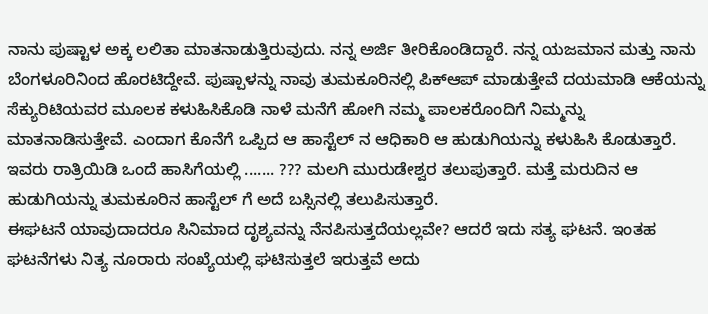ನಾನು ಪುಷ್ಟಾಳ ಅಕ್ಕ ಲಲಿತಾ ಮಾತನಾಡುತ್ತಿರುವುದು. ನನ್ನ ಅರ್ಜಿ ತೀರಿಕೊಂಡಿದ್ದಾರೆ. ನನ್ನ ಯಜಮಾನ ಮತ್ತು ನಾನು ಬೆಂಗಳೂರಿನಿಂದ ಹೊರಟಿದ್ದೇವೆ. ಪುಷ್ಪಾಳನ್ನು ನಾವು ತುಮಕೂರಿನಲ್ಲಿ ಪಿಕ್‌ಆಪ್ ಮಾಡುತ್ತೇವೆ ದಯಮಾಡಿ ಆಕೆಯನ್ನು ಸೆಕ್ಯುರಿಟಿಯವರ ಮೂಲಕ ಕಳುಹಿಸಿಕೊಡಿ ನಾಳೆ ಮನೆಗೆ ಹೋಗಿ ನಮ್ಮ ಪಾಲಕರೊಂದಿಗೆ ನಿಮ್ಮನ್ನು ಮಾತನಾಡಿಸುತ್ತೇವೆ. ಎಂದಾಗ ಕೊನೆಗೆ ಒಪ್ಪಿದ ಆ ಹಾಸ್ಟೆಲ್ ನ ಆಧಿಕಾರಿ ಆ ಹುಡುಗಿಯನ್ನು ಕಳುಹಿಸಿ ಕೊಡುತ್ತಾರೆ. ಇವರು ರಾತ್ರಿಯಿಡಿ ಒಂದೆ ಹಾಸಿಗೆಯಲ್ಲಿ ....... ??? ಮಲಗಿ ಮುರುಡೇಶ್ವರ ತಲುಪುತ್ತಾರೆ. ಮತ್ತೆ ಮರುದಿನ ಆ ಹುಡುಗಿಯನ್ನು ತುಮಕೂರಿನ ಹಾಸ್ಟೆಲ್ ಗೆ ಅದೆ ಬಸ್ಸಿನಲ್ಲಿ ತಲುಪಿಸುತ್ತಾರೆ.
ಈಘಟನೆ ಯಾವುದಾದರೂ ಸಿನಿಮಾದ ದೃಶ್ಯವನ್ನು ನೆನಪಿಸುತ್ತದೆಯಲ್ಲವೇ? ಆದರೆ ಇದು ಸತ್ಯ ಘಟನೆ. ಇಂತಹ ಘಟನೆಗಳು ನಿತ್ಯ ನೂರಾರು ಸಂಖ್ಯೆಯಲ್ಲಿ ಘಟಿಸುತ್ತಲೆ ಇರುತ್ತವೆ ಅದು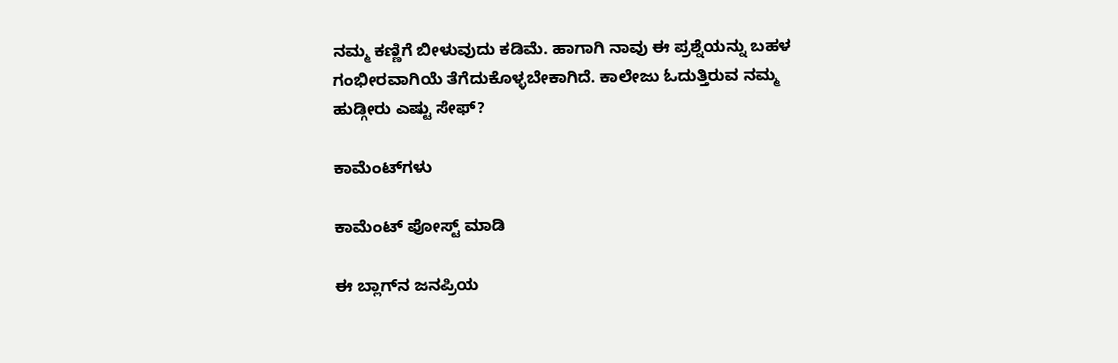ನಮ್ಮ ಕಣ್ಣಿಗೆ ಬೀಳುವುದು ಕಡಿಮೆ. ಹಾಗಾಗಿ ನಾವು ಈ ಪ್ರಶ್ನೆಯನ್ನು ಬಹಳ ಗಂಭೀರವಾಗಿಯೆ ತೆಗೆದುಕೊಳ್ಳಬೇಕಾಗಿದೆ. ಕಾಲೇಜು ಓದುತ್ತಿರುವ ನಮ್ಮ ಹುಡ್ಗೀರು ಎಷ್ಟು ಸೇಫ್?

ಕಾಮೆಂಟ್‌ಗಳು

ಕಾಮೆಂಟ್‌‌ ಪೋಸ್ಟ್‌ ಮಾಡಿ

ಈ ಬ್ಲಾಗ್‌ನ ಜನಪ್ರಿಯ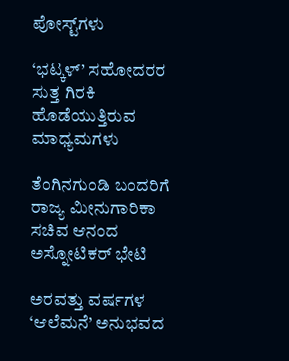ಪೋಸ್ಟ್‌ಗಳು

‘ಭಟ್ಕಳ್’ ಸಹೋದರರ ಸುತ್ತ ಗಿರಕಿ ಹೊಡೆಯುತ್ತಿರುವ ಮಾಧ್ಯಮಗಳು

ತೆಂಗಿನಗುಂಡಿ ಬಂದರಿಗೆ ರಾಜ್ಯ ಮೀನುಗಾರಿಕಾ ಸಚಿವ ಆನಂದ ಅಸ್ನೋಟಿಕರ್ ಭೇಟಿ

ಅರವತ್ತು ವರ್ಷಗಳ ‘ಆಲೆಮನೆ’ ಅನುಭವದ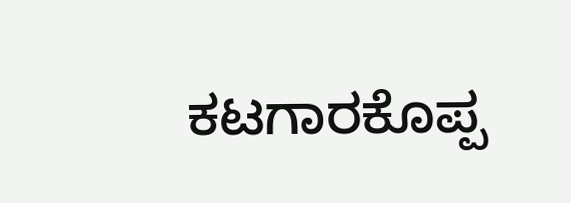ಕಟಗಾರಕೊಪ್ಪ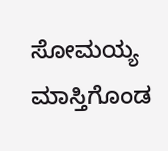ಸೋಮಯ್ಯ ಮಾಸ್ತಿಗೊಂಡ